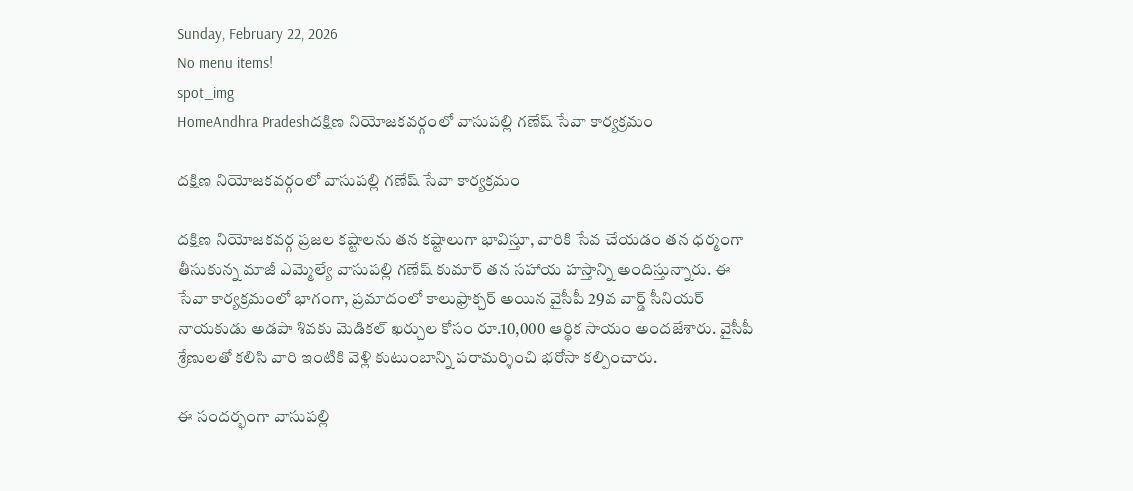Sunday, February 22, 2026
No menu items!
spot_img
HomeAndhra Pradeshదక్షిణ నియోజకవర్గంలో వాసుపల్లి గణేష్ సేవా కార్యక్రమం

దక్షిణ నియోజకవర్గంలో వాసుపల్లి గణేష్ సేవా కార్యక్రమం

దక్షిణ నియోజకవర్గ ప్రజల కష్టాలను తన కష్టాలుగా భావిస్తూ, వారికి సేవ చేయడం తన ధర్మంగా తీసుకున్న మాజీ ఎమ్మెల్యే వాసుపల్లి గణేష్ కుమార్ తన సహాయ హస్తాన్ని అందిస్తున్నారు. ఈ సేవా కార్యక్రమంలో భాగంగా, ప్రమాదంలో కాలుఫ్రాక్చర్ అయిన వైసీపీ 29వ వార్డ్ సీనియర్ నాయకుడు అడపా శివకు మెడికల్ ఖర్చుల కోసం రూ.10,000 ఆర్థిక సాయం అందజేశారు. వైసీపీ శ్రేణులతో కలిసి వారి ఇంటికి వెళ్లి కుటుంబాన్ని పరామర్శించి భరోసా కల్పించారు.

ఈ సందర్భంగా వాసుపల్లి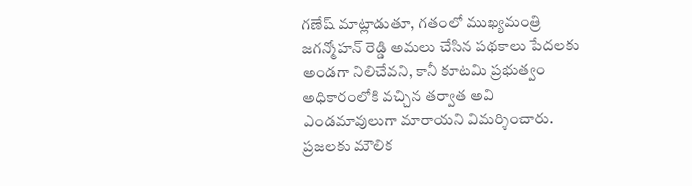గణేష్ మాట్లాడుతూ, గతంలో ముఖ్యమంత్రి జగన్మోహన్ రెడ్డి అమలు చేసిన పథకాలు పేదలకు అండగా నిలిచేవని, కానీ కూటమి ప్రభుత్వం అధికారంలోకి వచ్చిన తర్వాత అవి ఎండమావులుగా మారాయని విమర్శించారు. ప్రజలకు మౌలిక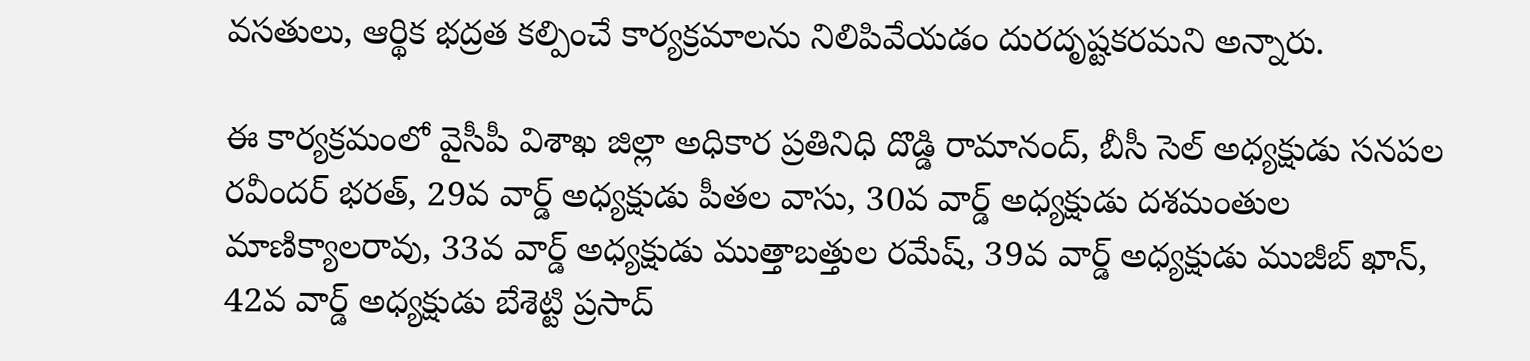వసతులు, ఆర్థిక భద్రత కల్పించే కార్యక్రమాలను నిలిపివేయడం దురదృష్టకరమని అన్నారు.

ఈ కార్యక్రమంలో వైసీపీ విశాఖ జిల్లా అధికార ప్రతినిధి దొడ్డి రామానంద్, బీసీ సెల్ అధ్యక్షుడు సనపల రవీందర్ భరత్, 29వ వార్డ్ అధ్యక్షుడు పీతల వాసు, 30వ వార్డ్ అధ్యక్షుడు దశమంతుల మాణిక్యాలరావు, 33వ వార్డ్ అధ్యక్షుడు ముత్తాబత్తుల రమేష్, 39వ వార్డ్ అధ్యక్షుడు ముజీబ్ ఖాన్, 42వ వార్డ్ అధ్యక్షుడు బేశెట్టి ప్రసాద్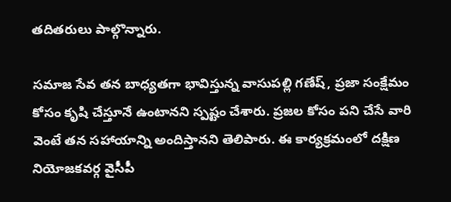తదితరులు పాల్గొన్నారు.

సమాజ సేవ తన బాధ్యతగా భావిస్తున్న వాసుపల్లి గణేష్, ప్రజా సంక్షేమం కోసం కృషి చేస్తూనే ఉంటానని స్పష్టం చేశారు. ప్రజల కోసం పని చేసే వారి వెంటే తన సహాయాన్ని అందిస్తానని తెలిపారు. ఈ కార్యక్రమంలో దక్షిణ నియోజకవర్గ వైసీపీ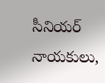సీనియర్ నాయకులు,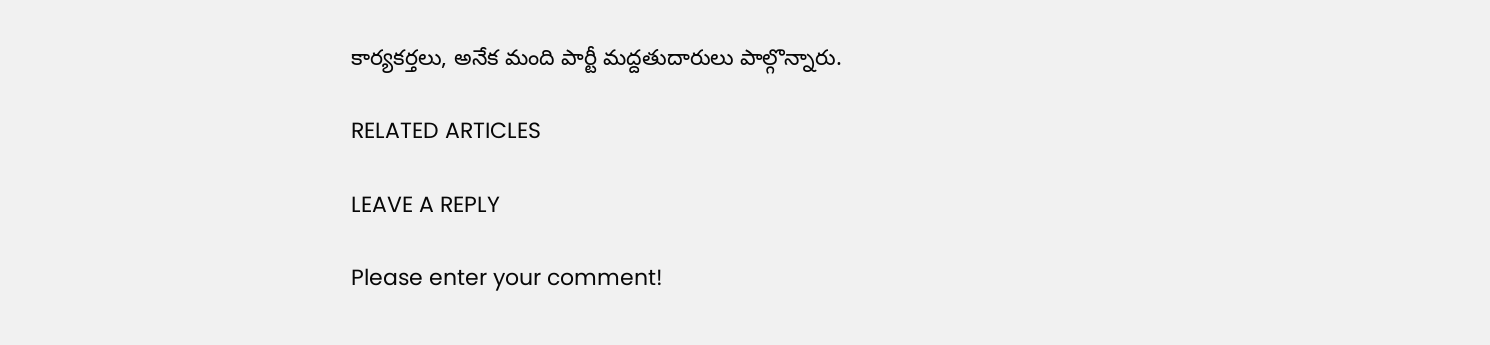కార్యకర్తలు, అనేక మంది పార్టీ మద్దతుదారులు పాల్గొన్నారు.

RELATED ARTICLES

LEAVE A REPLY

Please enter your comment!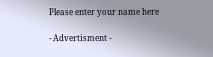Please enter your name here

- Advertisment -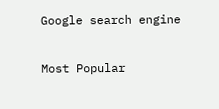Google search engine

Most Popular